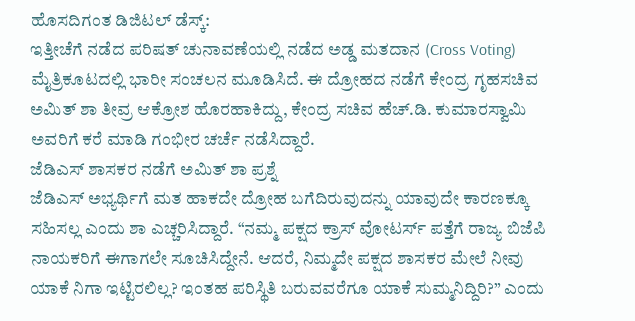ಹೊಸದಿಗಂತ ಡಿಜಿಟಲ್ ಡೆಸ್ಕ್:
ಇತ್ತೀಚೆಗೆ ನಡೆದ ಪರಿಷತ್ ಚುನಾವಣೆಯಲ್ಲಿ ನಡೆದ ಅಡ್ಡ ಮತದಾನ (Cross Voting) ಮೈತ್ರಿಕೂಟದಲ್ಲಿ ಭಾರೀ ಸಂಚಲನ ಮೂಡಿಸಿದೆ. ಈ ದ್ರೋಹದ ನಡೆಗೆ ಕೇಂದ್ರ ಗೃಹಸಚಿವ ಅಮಿತ್ ಶಾ ತೀವ್ರ ಆಕ್ರೋಶ ಹೊರಹಾಕಿದ್ದು, ಕೇಂದ್ರ ಸಚಿವ ಹೆಚ್.ಡಿ. ಕುಮಾರಸ್ವಾಮಿ ಅವರಿಗೆ ಕರೆ ಮಾಡಿ ಗಂಭೀರ ಚರ್ಚೆ ನಡೆಸಿದ್ದಾರೆ.
ಜೆಡಿಎಸ್ ಶಾಸಕರ ನಡೆಗೆ ಅಮಿತ್ ಶಾ ಪ್ರಶ್ನೆ
ಜೆಡಿಎಸ್ ಅಭ್ಯರ್ಥಿಗೆ ಮತ ಹಾಕದೇ ದ್ರೋಹ ಬಗೆದಿರುವುದನ್ನು ಯಾವುದೇ ಕಾರಣಕ್ಕೂ ಸಹಿಸಲ್ಲ ಎಂದು ಶಾ ಎಚ್ಚರಿಸಿದ್ದಾರೆ. “ನಮ್ಮ ಪಕ್ಷದ ಕ್ರಾಸ್ ವೋಟರ್ಸ್ ಪತ್ತೆಗೆ ರಾಜ್ಯ ಬಿಜೆಪಿ ನಾಯಕರಿಗೆ ಈಗಾಗಲೇ ಸೂಚಿಸಿದ್ದೇನೆ. ಆದರೆ, ನಿಮ್ಮದೇ ಪಕ್ಷದ ಶಾಸಕರ ಮೇಲೆ ನೀವು ಯಾಕೆ ನಿಗಾ ಇಟ್ಟಿರಲಿಲ್ಲ? ಇಂತಹ ಪರಿಸ್ಥಿತಿ ಬರುವವರೆಗೂ ಯಾಕೆ ಸುಮ್ಮನಿದ್ದಿರಿ?” ಎಂದು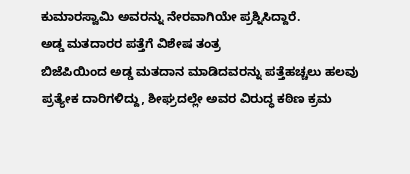ಕುಮಾರಸ್ವಾಮಿ ಅವರನ್ನು ನೇರವಾಗಿಯೇ ಪ್ರಶ್ನಿಸಿದ್ದಾರೆ.
ಅಡ್ಡ ಮತದಾರರ ಪತ್ತೆಗೆ ವಿಶೇಷ ತಂತ್ರ
ಬಿಜೆಪಿಯಿಂದ ಅಡ್ಡ ಮತದಾನ ಮಾಡಿದವರನ್ನು ಪತ್ತೆಹಚ್ಚಲು ಹಲವು ಪ್ರತ್ಯೇಕ ದಾರಿಗಳಿದ್ದು, ಶೀಘ್ರದಲ್ಲೇ ಅವರ ವಿರುದ್ಧ ಕಠಿಣ ಕ್ರಮ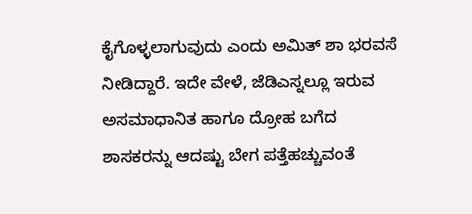ಕೈಗೊಳ್ಳಲಾಗುವುದು ಎಂದು ಅಮಿತ್ ಶಾ ಭರವಸೆ ನೀಡಿದ್ದಾರೆ. ಇದೇ ವೇಳೆ, ಜೆಡಿಎಸ್ನಲ್ಲೂ ಇರುವ ಅಸಮಾಧಾನಿತ ಹಾಗೂ ದ್ರೋಹ ಬಗೆದ ಶಾಸಕರನ್ನು ಆದಷ್ಟು ಬೇಗ ಪತ್ತೆಹಚ್ಚುವಂತೆ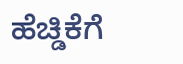ಹೆಚ್ಡಿಕೆಗೆ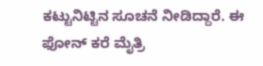ಕಟ್ಟುನಿಟ್ಟಿನ ಸೂಚನೆ ನೀಡಿದ್ದಾರೆ. ಈ ಫೋನ್ ಕರೆ ಮೈತ್ರಿ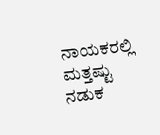ನಾಯಕರಲ್ಲಿ ಮತ್ತಷ್ಟು ನಡುಕ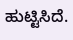ಹುಟ್ಟಿಸಿದೆ.